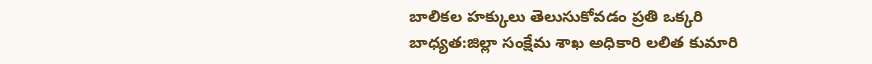బాలికల హక్కులు తెలుసుకోవడం ప్రతి ఒక్కరి బాధ్యత:జిల్లా సంక్షేమ శాఖ అధికారి లలిత కుమారి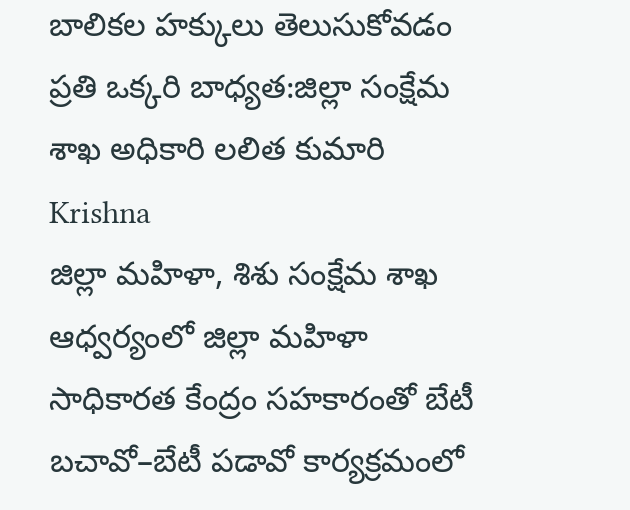బాలికల హక్కులు తెలుసుకోవడం ప్రతి ఒక్కరి బాధ్యత:జిల్లా సంక్షేమ శాఖ అధికారి లలిత కుమారి
Krishna
జిల్లా మహిళా, శిశు సంక్షేమ శాఖ ఆధ్వర్యంలో జిల్లా మహిళా సాధికారత కేంద్రం సహకారంతో బేటీ బచావో–బేటీ పడావో కార్యక్రమంలో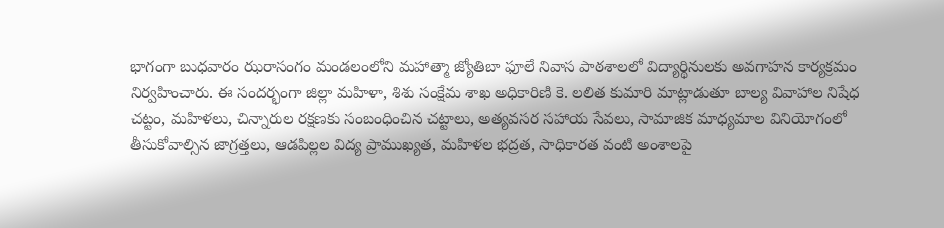భాగంగా బుధవారం ఝరాసంగం మండలంలోని మహాత్మా జ్యోతిబా ఫూలే నివాస పాఠశాలలో విద్యార్థినులకు అవగాహన కార్యక్రమం నిర్వహించారు. ఈ సందర్భంగా జిల్లా మహిళా, శిశు సంక్షేమ శాఖ అధికారిణి కె. లలిత కుమారి మాట్లాడుతూ బాల్య వివాహాల నిషేధ చట్టం, మహిళలు, చిన్నారుల రక్షణకు సంబంధించిన చట్టాలు, అత్యవసర సహాయ సేవలు, సామాజిక మాధ్యమాల వినియోగంలో తీసుకోవాల్సిన జాగ్రత్తలు, ఆడపిల్లల విద్య ప్రాముఖ్యత, మహిళల భద్రత, సాధికారత వంటి అంశాలపై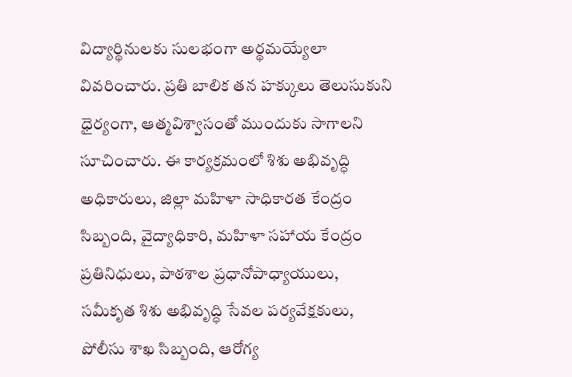విద్యార్థినులకు సులభంగా అర్థమయ్యేలా వివరించారు. ప్రతి బాలిక తన హక్కులు తెలుసుకుని ధైర్యంగా, ఆత్మవిశ్వాసంతో ముందుకు సాగాలని సూచించారు. ఈ కార్యక్రమంలో శిశు అభివృద్ధి అధికారులు, జిల్లా మహిళా సాధికారత కేంద్రం సిబ్బంది, వైద్యాధికారి, మహిళా సహాయ కేంద్రం ప్రతినిధులు, పాఠశాల ప్రధానోపాధ్యాయులు, సమీకృత శిశు అభివృద్ధి సేవల పర్యవేక్షకులు, పోలీసు శాఖ సిబ్బంది, ఆరోగ్య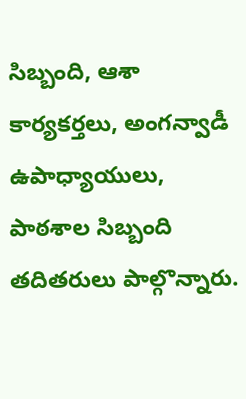సిబ్బంది, ఆశా కార్యకర్తలు, అంగన్వాడీ ఉపాధ్యాయులు, పాఠశాల సిబ్బంది తదితరులు పాల్గొన్నారు.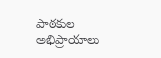పాఠకుల అభిప్రాయాలు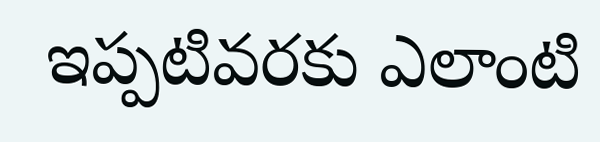ఇప్పటివరకు ఎలాంటి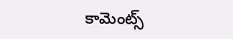కామెంట్స్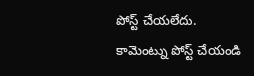పోస్ట్ చేయలేదు.
కామెంట్ను పోస్ట్ చేయండి